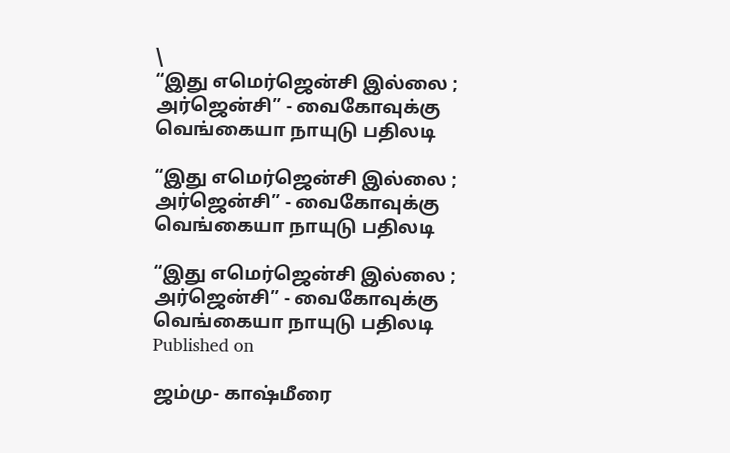\
“இது எமெர்ஜென்சி இல்லை ; அர்ஜென்சி” - வைகோவுக்கு வெங்கையா நாயுடு பதிலடி

“இது எமெர்ஜென்சி இல்லை ; அர்ஜென்சி” - வைகோவுக்கு வெங்கையா நாயுடு பதிலடி

“இது எமெர்ஜென்சி இல்லை ; அர்ஜென்சி” - வைகோவுக்கு வெங்கையா நாயுடு பதிலடி
Published on

ஜம்மு- காஷ்மீரை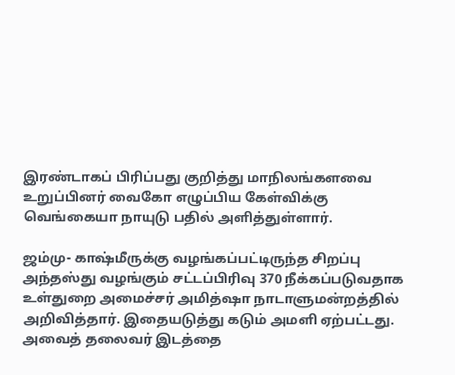இரண்டாகப் பிரிப்பது குறித்து மாநிலங்களவை உறுப்பினர் வைகோ எழுப்பிய கேள்விக்கு வெங்கையா நாயுடு பதில் அளித்துள்ளார்.

ஜம்மு- காஷ்மீருக்கு வழங்கப்பட்டிருந்த சிறப்பு அந்தஸ்து வழங்கும் சட்டப்பிரிவு 370 நீக்கப்படுவதாக உள்துறை அமைச்சர் அமித்ஷா நாடாளுமன்றத்தில் அறிவித்தார். இதையடுத்து கடும் அமளி ஏற்பட்டது. அவைத் தலைவர் இடத்தை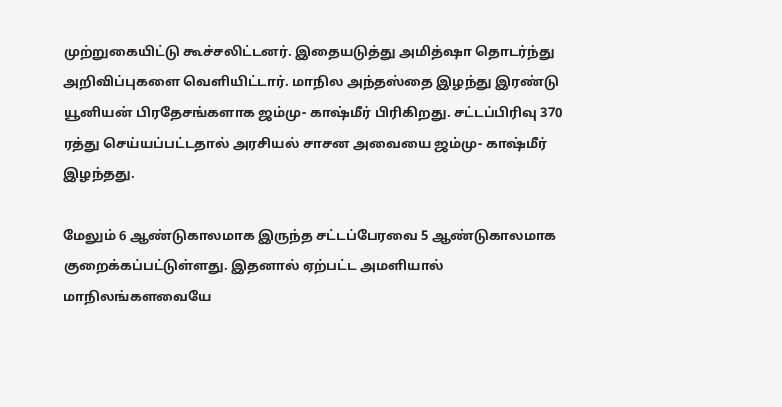முற்றுகையிட்டு கூச்சலிட்டனர். இதையடுத்து அமித்ஷா தொடர்ந்து அறிவிப்புகளை வெளியிட்டார். மாநில அந்தஸ்தை இழந்து இரண்டு யூனியன் பிரதேசங்களாக ஜம்மு- காஷ்மீர் பிரிகிறது. சட்டப்பிரிவு 370 ரத்து செய்யப்பட்டதால் அரசியல் சாசன அவையை ஜம்மு- காஷ்மீர் இழந்தது.

மேலும் 6 ஆண்டுகாலமாக இருந்த சட்டப்பேரவை 5 ஆண்டுகாலமாக குறைக்கப்பட்டுள்ளது. இதனால் ஏற்பட்ட அமளியால் மாநிலங்களவையே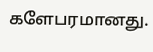களேபரமானது.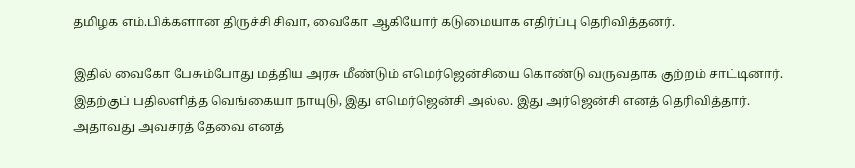தமிழக எம்.பிக்களான திருச்சி சிவா, வைகோ ஆகியோர் கடுமையாக எதிர்ப்பு தெரிவித்தனர்.

இதில் வைகோ பேசும்போது மத்திய அரசு மீண்டும் எமெர்ஜென்சியை கொண்டு வருவதாக குற்றம் சாட்டினார். இதற்குப் பதிலளித்த வெங்கையா நாயுடு, இது எமெர்ஜென்சி அல்ல. இது அர்ஜென்சி எனத் தெரிவித்தார்.  அதாவது அவசரத் தேவை எனத்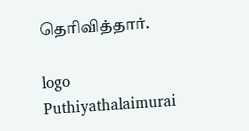தெரிவித்தார்.

logo
Puthiyathalaimurai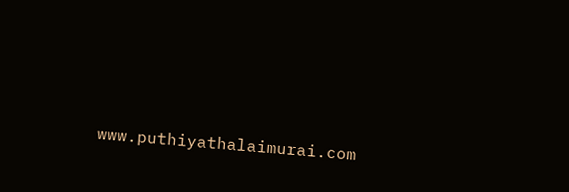www.puthiyathalaimurai.com